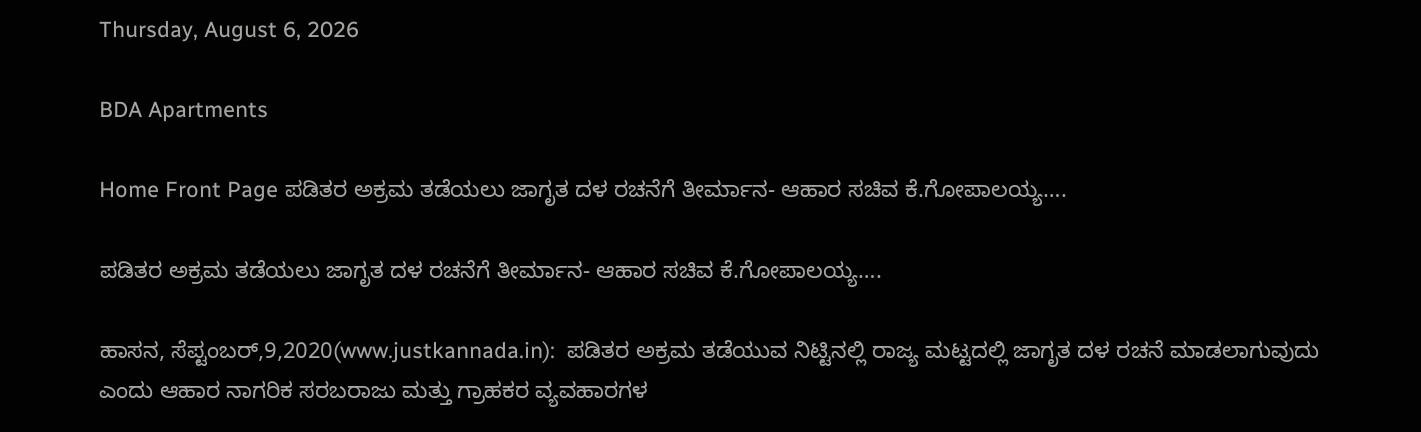Thursday, August 6, 2026

BDA Apartments

Home Front Page ಪಡಿತರ ಅಕ್ರಮ ತಡೆಯಲು ಜಾಗೃತ ದಳ ರಚನೆಗೆ ತೀರ್ಮಾನ- ಆಹಾರ ಸಚಿವ ಕೆ.ಗೋಪಾಲಯ್ಯ….

ಪಡಿತರ ಅಕ್ರಮ ತಡೆಯಲು ಜಾಗೃತ ದಳ ರಚನೆಗೆ ತೀರ್ಮಾನ- ಆಹಾರ ಸಚಿವ ಕೆ.ಗೋಪಾಲಯ್ಯ….

ಹಾಸನ, ಸೆಪ್ಟಂಬರ್,9,2020(www.justkannada.in):  ಪಡಿತರ ಅಕ್ರಮ ತಡೆಯುವ ನಿಟ್ಟಿನಲ್ಲಿ ರಾಜ್ಯ ಮಟ್ಟದಲ್ಲಿ ಜಾಗೃತ ದಳ ರಚನೆ ಮಾಡಲಾಗುವುದು ಎಂದು ಆಹಾರ ನಾಗರಿಕ ಸರಬರಾಜು ಮತ್ತು ಗ್ರಾಹಕರ‌ ವ್ಯವಹಾರಗಳ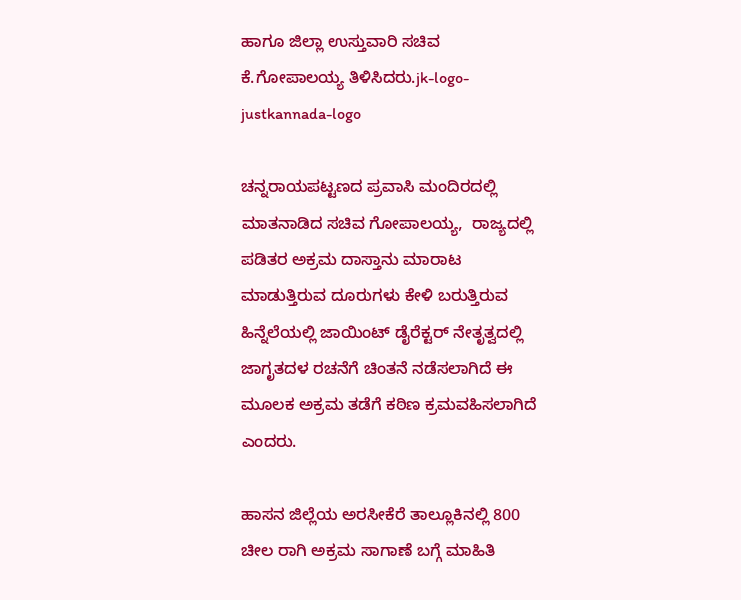ಹಾಗೂ ಜಿಲ್ಲಾ ಉಸ್ತುವಾರಿ ಸಚಿವ ಕೆ.ಗೋಪಾಲಯ್ಯ ತಿಳಿಸಿದರು.jk-logo-justkannada-logo

ಚನ್ನರಾಯಪಟ್ಟಣದ ಪ್ರವಾಸಿ ಮಂದಿರದಲ್ಲಿ ಮಾತನಾಡಿದ ಸಚಿವ ಗೋಪಾಲಯ್ಯ,  ರಾಜ್ಯದಲ್ಲಿ ಪಡಿತರ ಅಕ್ರಮ ದಾಸ್ತಾನು ಮಾರಾಟ ಮಾಡುತ್ತಿರುವ ದೂರುಗಳು‌ ಕೇಳಿ ಬರುತ್ತಿರುವ ಹಿನ್ನೆಲೆಯಲ್ಲಿ ಜಾಯಿಂಟ್ ಡೈರೆಕ್ಟರ್ ನೇತೃತ್ವದಲ್ಲಿ ಜಾಗೃತದಳ ರಚನೆಗೆ ಚಿಂತನೆ ನಡೆಸಲಾಗಿದೆ ಈ ಮೂಲಕ ಅಕ್ರಮ ತಡೆಗೆ ಕಠಿಣ ಕ್ರಮವಹಿಸಲಾಗಿದೆ ಎಂದರು.

ಹಾಸನ ಜಿಲ್ಲೆಯ ಅರಸೀಕೆರೆ ತಾಲ್ಲೂಕಿನಲ್ಲಿ 800 ಚೀಲ ರಾಗಿ ಅಕ್ರಮ ಸಾಗಾಣೆ ಬಗ್ಗೆ ಮಾಹಿತಿ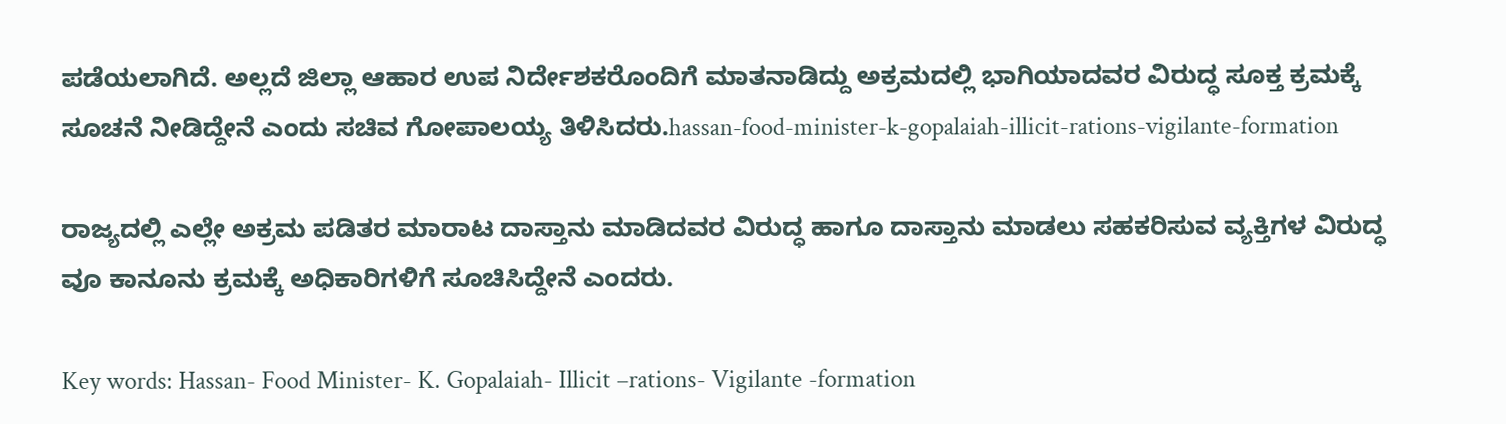ಪಡೆಯಲಾಗಿದೆ. ಅಲ್ಲದೆ ಜಿಲ್ಲಾ ಆಹಾರ ಉಪ ನಿರ್ದೇಶಕರೊಂದಿಗೆ ಮಾತನಾಡಿದ್ದು ಅಕ್ರಮದಲ್ಲಿ ಭಾಗಿಯಾದವರ ವಿರುದ್ಧ ಸೂಕ್ತ ಕ್ರಮಕ್ಕೆ ಸೂಚನೆ ನೀಡಿದ್ದೇನೆ ಎಂದು ಸಚಿವ ಗೋಪಾಲಯ್ಯ ತಿಳಿಸಿದರು.hassan-food-minister-k-gopalaiah-illicit-rations-vigilante-formation

ರಾಜ್ಯದಲ್ಲಿ ಎಲ್ಲೇ ಅಕ್ರಮ ಪಡಿತರ ಮಾರಾಟ ದಾಸ್ತಾನು ಮಾಡಿದವರ ವಿರುದ್ಧ ಹಾಗೂ ದಾಸ್ತಾನು ಮಾಡಲು ಸಹಕರಿಸುವ ವ್ಯಕ್ತಿಗಳ ವಿರುದ್ಧ ವೂ ಕಾನೂನು ಕ್ರಮಕ್ಕೆ ಅಧಿಕಾರಿಗಳಿಗೆ ಸೂಚಿಸಿದ್ದೇನೆ ಎಂದರು.

Key words: Hassan- Food Minister- K. Gopalaiah- Illicit –rations- Vigilante -formation